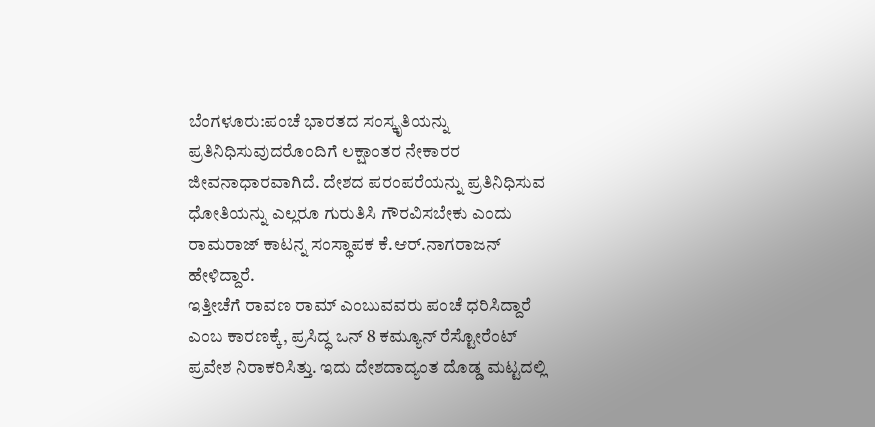ಬೆಂಗಳೂರು:ಪಂಚೆ ಭಾರತದ ಸಂಸ್ಕೃತಿಯನ್ನು ಪ್ರತಿನಿಧಿಸುವುದರೊಂದಿಗೆ ಲಕ್ಷಾಂತರ ನೇಕಾರರ ಜೀವನಾಧಾರವಾಗಿದೆ. ದೇಶದ ಪರಂಪರೆಯನ್ನು ಪ್ರತಿನಿಧಿಸುವ ಧೋತಿಯನ್ನು ಎಲ್ಲರೂ ಗುರುತಿಸಿ ಗೌರವಿಸಬೇಕು ಎಂದು ರಾಮರಾಜ್ ಕಾಟನ್ನ ಸಂಸ್ಥಾಪಕ ಕೆ.ಆರ್.ನಾಗರಾಜನ್ ಹೇಳಿದ್ದಾರೆ.
ಇತ್ತೀಚೆಗೆ ರಾವಣ ರಾಮ್ ಎಂಬುವವರು ಪಂಚೆ ಧರಿಸಿದ್ದಾರೆ ಎಂಬ ಕಾರಣಕ್ಕೆ, ಪ್ರಸಿದ್ಧ ಒನ್ 8 ಕಮ್ಯೂನ್ ರೆಸ್ಟೋರೆಂಟ್ ಪ್ರವೇಶ ನಿರಾಕರಿಸಿತ್ತು. ಇದು ದೇಶದಾದ್ಯಂತ ದೊಡ್ಡ ಮಟ್ಟದಲ್ಲಿ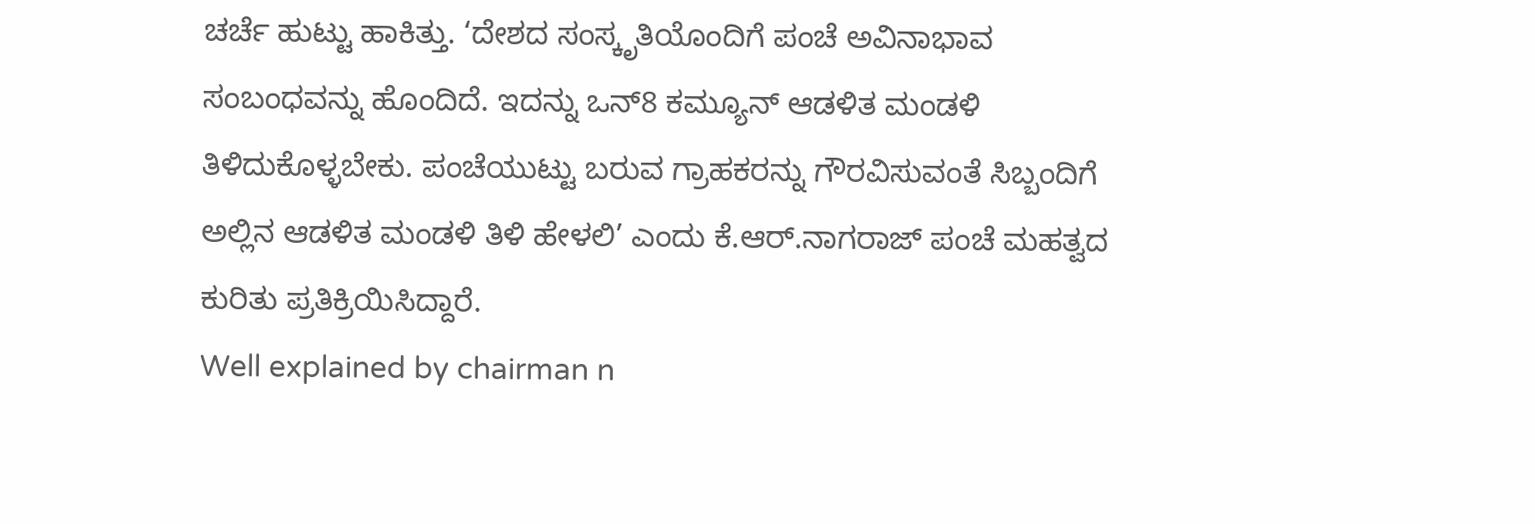ಚರ್ಚೆ ಹುಟ್ಟು ಹಾಕಿತ್ತು. ‘ದೇಶದ ಸಂಸ್ಕೃತಿಯೊಂದಿಗೆ ಪಂಚೆ ಅವಿನಾಭಾವ ಸಂಬಂಧವನ್ನು ಹೊಂದಿದೆ. ಇದನ್ನು ಒನ್8 ಕಮ್ಯೂನ್ ಆಡಳಿತ ಮಂಡಳಿ ತಿಳಿದುಕೊಳ್ಳಬೇಕು. ಪಂಚೆಯುಟ್ಟು ಬರುವ ಗ್ರಾಹಕರನ್ನು ಗೌರವಿಸುವಂತೆ ಸಿಬ್ಬಂದಿಗೆ ಅಲ್ಲಿನ ಆಡಳಿತ ಮಂಡಳಿ ತಿಳಿ ಹೇಳಲಿ’ ಎಂದು ಕೆ.ಆರ್.ನಾಗರಾಜ್ ಪಂಚೆ ಮಹತ್ವದ ಕುರಿತು ಪ್ರತಿಕ್ರಿಯಿಸಿದ್ದಾರೆ.
Well explained by chairman n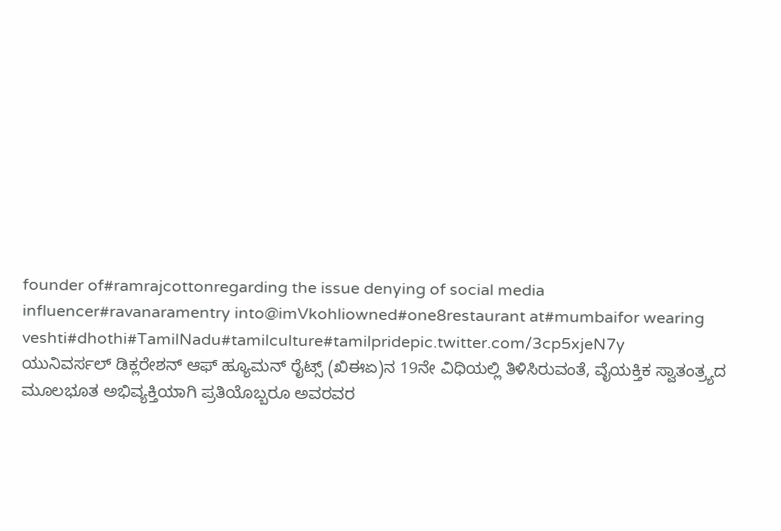founder of#ramrajcottonregarding the issue denying of social media influencer#ravanaramentry into@imVkohliowned#one8restaurant at#mumbaifor wearing veshti#dhothi#TamilNadu#tamilculture#tamilpridepic.twitter.com/3cp5xjeN7y
ಯುನಿವರ್ಸಲ್ ಡಿಕ್ಲರೇಶನ್ ಆಫ್ ಹ್ಯೂಮನ್ ರೈಟ್ಸ್ (ಖಿಈಏ)ನ 19ನೇ ವಿಧಿಯಲ್ಲಿ ತಿಳಿಸಿರುವಂತೆ, ವೈಯಕ್ತಿಕ ಸ್ವಾತಂತ್ರ್ಯದ ಮೂಲಭೂತ ಅಭಿವ್ಯಕ್ತಿಯಾಗಿ ಪ್ರತಿಯೊಬ್ಬರೂ ಅವರವರ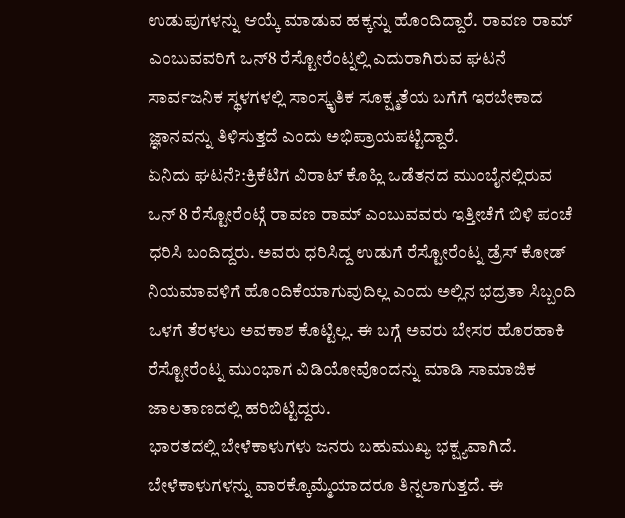ಉಡುಪುಗಳನ್ನು ಆಯ್ಕೆ ಮಾಡುವ ಹಕ್ಕನ್ನು ಹೊಂದಿದ್ದಾರೆ. ರಾವಣ ರಾಮ್ ಎಂಬುವವರಿಗೆ ಒನ್8 ರೆಸ್ಟೋರೆಂಟ್ನಲ್ಲಿ ಎದುರಾಗಿರುವ ಘಟನೆ ಸಾರ್ವಜನಿಕ ಸ್ಥಳಗಳಲ್ಲಿ ಸಾಂಸ್ಕೃತಿಕ ಸೂಕ್ಷ್ಮತೆಯ ಬಗೆಗೆ ಇರಬೇಕಾದ ಜ್ಞಾನವನ್ನು ತಿಳಿಸುತ್ತದೆ ಎಂದು ಅಭಿಪ್ರಾಯಪಟ್ಟಿದ್ದಾರೆ.
ಏನಿದು ಘಟನೆ?:ಕ್ರಿಕೆಟಿಗ ವಿರಾಟ್ ಕೊಹ್ಲಿ ಒಡೆತನದ ಮುಂಬೈನಲ್ಲಿರುವ ಒನ್ 8 ರೆಸ್ಟೋರೆಂಟ್ಗೆ ರಾವಣ ರಾಮ್ ಎಂಬುವವರು ಇತ್ತೀಚೆಗೆ ಬಿಳಿ ಪಂಚೆ ಧರಿಸಿ ಬಂದಿದ್ದರು. ಅವರು ಧರಿಸಿದ್ದ ಉಡುಗೆ ರೆಸ್ಟೋರೆಂಟ್ನ ಡ್ರೆಸ್ ಕೋಡ್ ನಿಯಮಾವಳಿಗೆ ಹೊಂದಿಕೆಯಾಗುವುದಿಲ್ಲ ಎಂದು ಅಲ್ಲಿನ ಭದ್ರತಾ ಸಿಬ್ಬಂದಿ ಒಳಗೆ ತೆರಳಲು ಅವಕಾಶ ಕೊಟ್ಟಿಲ್ಲ. ಈ ಬಗ್ಗೆ ಅವರು ಬೇಸರ ಹೊರಹಾಕಿ ರೆಸ್ಟೋರೆಂಟ್ನ ಮುಂಭಾಗ ವಿಡಿಯೋವೊಂದನ್ನು ಮಾಡಿ ಸಾಮಾಜಿಕ ಜಾಲತಾಣದಲ್ಲಿ ಹರಿಬಿಟ್ಟಿದ್ದರು.
ಭಾರತದಲ್ಲಿ ಬೇಳೆಕಾಳುಗಳು ಜನರು ಬಹುಮುಖ್ಯ ಭಕ್ಷ್ಯವಾಗಿದೆ. ಬೇಳೆಕಾಳುಗಳನ್ನು ವಾರಕ್ಕೊಮ್ಮೆಯಾದರೂ ತಿನ್ನಲಾಗುತ್ತದೆ. ಈ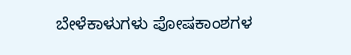ಬೇಳೆಕಾಳುಗಳು ಪೋಷಕಾಂಶಗಳ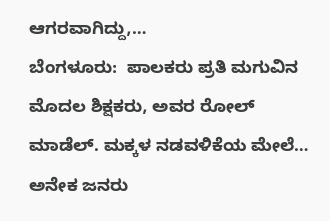ಆಗರವಾಗಿದ್ದು,…
ಬೆಂಗಳೂರು:  ಪಾಲಕರು ಪ್ರತಿ ಮಗುವಿನ ಮೊದಲ ಶಿಕ್ಷಕರು, ಅವರ ರೋಲ್ ಮಾಡೆಲ್. ಮಕ್ಕಳ ನಡವಳಿಕೆಯ ಮೇಲೆ…
ಅನೇಕ ಜನರು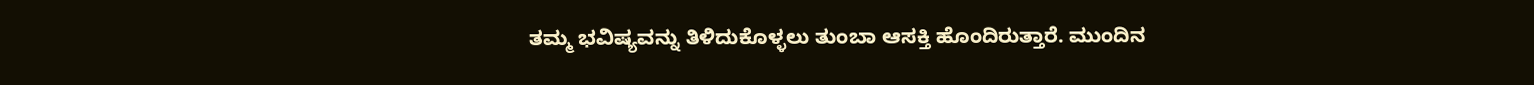ತಮ್ಮ ಭವಿಷ್ಯವನ್ನು ತಿಳಿದುಕೊಳ್ಳಲು ತುಂಬಾ ಆಸಕ್ತಿ ಹೊಂದಿರುತ್ತಾರೆ. ಮುಂದಿನ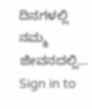ದಿನಗಳಲ್ಲಿ ನಮ್ಮ ಜೀವನದಲ್ಲಿ…
Sign in to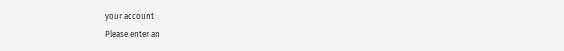your account
Please enter an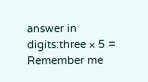answer in digits:three × 5 =
Remember me